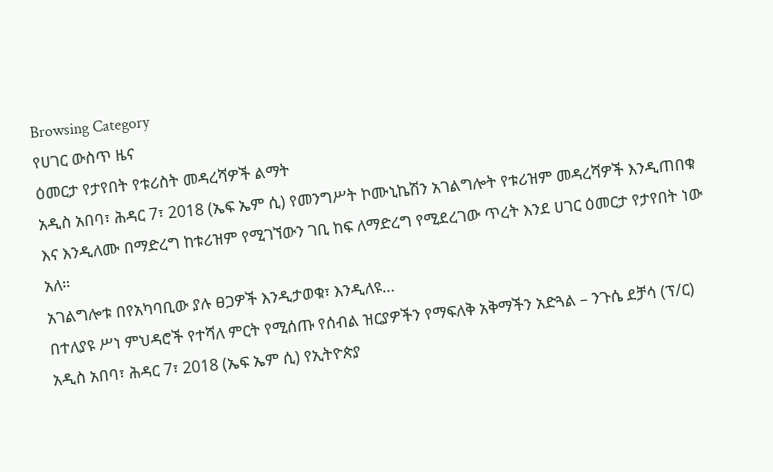Browsing Category
የሀገር ውስጥ ዜና
ዕመርታ የታየበት የቱሪስት መዳረሻዎች ልማት
አዲስ አበባ፣ ሕዳር 7፣ 2018 (ኤፍ ኤም ሲ) የመንግሥት ኮሙኒኬሽን አገልግሎት የቱሪዝም መዳረሻዎች እንዲጠበቁ እና እንዲለሙ በማድረግ ከቱሪዝም የሚገኘውን ገቢ ከፍ ለማድረግ የሚደረገው ጥረት እንደ ሀገር ዕመርታ የታየበት ነው አለ።
አገልግሎቱ በየአካባቢው ያሉ ፀጋዎች እንዲታወቁ፣ እንዲለዩ…
በተለያዩ ሥነ ምህዳሮች የተሻለ ምርት የሚሰጡ የሰብል ዝርያዎችን የማፍለቅ አቅማችን አድጓል – ንጉሴ ደቻሳ (ፕ/ር)
አዲስ አበባ፣ ሕዳር 7፣ 2018 (ኤፍ ኤም ሲ) የኢትዮጵያ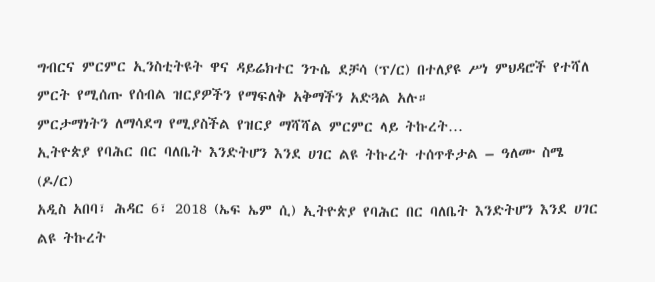ግብርና ምርምር ኢንስቲትዩት ዋና ዳይሬክተር ንጉሴ ደቻሳ (ፕ/ር) በተለያዩ ሥነ ምህዳሮች የተሻለ ምርት የሚሰጡ የሰብል ዝርያዎችን የማፍለቅ አቅማችን አድጓል አሉ።
ምርታማነትን ለማሳደግ የሚያስችል የዝርያ ማሻሻል ምርምር ላይ ትኩረት…
ኢትዮጵያ የባሕር በር ባለቤት እንድትሆን እንደ ሀገር ልዩ ትኩረት ተሰጥቶታል – ዓለሙ ስሜ (ዶ/ር)
አዲስ አበባ፣ ሕዳር 6፣ 2018 (ኤፍ ኤም ሲ) ኢትዮጵያ የባሕር በር ባለቤት እንድትሆን እንደ ሀገር ልዩ ትኩረት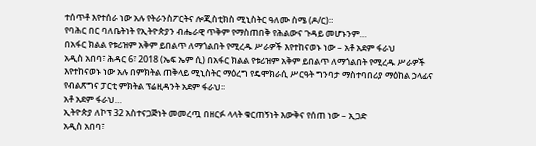ተሰጥቶ እየተሰራ ነው አሉ የትራንስፖርትና ሎጂስቲክስ ሚኒስትር ዓለሙ ስሜ (ዶ/ር)።
የባሕር በር ባለቤትነት የኢትዮጵያን ብሔራዊ ጥቅም የማስጠበቅ የሕልውና ጉዳይ መሆኑንም…
በአፋር ክልል የቱሪዝም አቅም ይበልጥ ለማጎልበት የሚረዱ ሥራዎች እየተከናወኑ ነው – አቶ አደም ፋራህ
አዲስ አበባ፣ ሕዳር 6፣ 2018 (ኤፍ ኤም ሲ) በአፋር ክልል የቱሪዝም አቅም ይበልጥ ለማጎልበት የሚረዱ ሥራዎች እየተከናወኑ ነው አሉ በምክትል ጠቅላይ ሚኒስትር ማዕረግ የዴሞክራሲ ሥርዓት ግንባታ ማስተባበሪያ ማዕከል ኃላፊና የብልጽግና ፓርቲ ምክትል ፕሬዚዳንት አደም ፋራህ፡፡
አቶ አደም ፋራህ…
ኢትዮጵያ ለኮፕ 32 አስተናጋጅነት መመረጧ በዘርፉ ላላት ቁርጠኝነት እውቅና የሰጠ ነው – ኢጋድ
አዲስ አበባ፣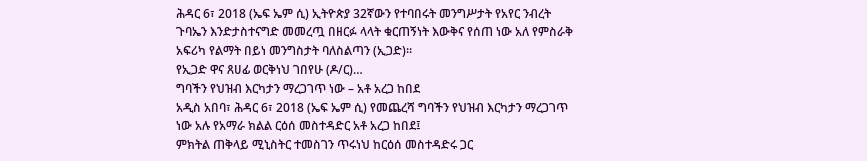ሕዳር 6፣ 2018 (ኤፍ ኤም ሲ) ኢትዮጵያ 32ኛውን የተባበሩት መንግሥታት የአየር ንብረት ጉባኤን እንድታስተናግድ መመረጧ በዘርፉ ላላት ቁርጠኝነት እውቅና የሰጠ ነው አለ የምስራቅ አፍሪካ የልማት በይነ መንግስታት ባለስልጣን (ኢጋድ)።
የኢጋድ ዋና ጸሀፊ ወርቅነህ ገበየሁ (ዶ/ር)…
ግባችን የህዝብ እርካታን ማረጋገጥ ነው – አቶ አረጋ ከበደ
አዲስ አበባ፣ ሕዳር 6፣ 2018 (ኤፍ ኤም ሲ) የመጨረሻ ግባችን የህዝብ እርካታን ማረጋገጥ ነው አሉ የአማራ ክልል ርዕሰ መስተዳድር አቶ አረጋ ከበደ፤
ምክትል ጠቅላይ ሚኒስትር ተመስገን ጥሩነህ ከርዕሰ መስተዳድሩ ጋር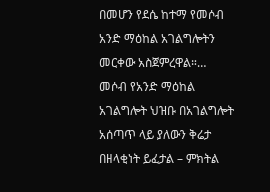በመሆን የደሴ ከተማ የመሶብ አንድ ማዕከል አገልግሎትን መርቀው አስጀምረዋል።…
መሶብ የአንድ ማዕከል አገልግሎት ህዝቡ በአገልግሎት አሰጣጥ ላይ ያለውን ቅሬታ በዘላቂነት ይፈታል – ምክትል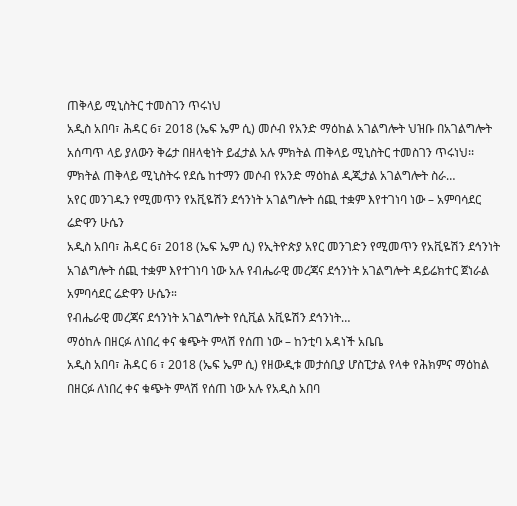ጠቅላይ ሚኒስትር ተመስገን ጥሩነህ
አዲስ አበባ፣ ሕዳር 6፣ 2018 (ኤፍ ኤም ሲ) መሶብ የአንድ ማዕከል አገልግሎት ህዝቡ በአገልግሎት አሰጣጥ ላይ ያለውን ቅሬታ በዘላቂነት ይፈታል አሉ ምክትል ጠቅላይ ሚኒስትር ተመስገን ጥሩነህ፡፡
ምክትል ጠቅላይ ሚኒስትሩ የደሴ ከተማን መሶብ የአንድ ማዕከል ዲጂታል አገልግሎት ስራ…
አየር መንገዱን የሚመጥን የአቪዬሽን ደኅንነት አገልግሎት ሰጪ ተቋም እየተገነባ ነው – አምባሳደር ሬድዋን ሁሴን
አዲስ አበባ፣ ሕዳር 6፣ 2018 (ኤፍ ኤም ሲ) የኢትዮጵያ አየር መንገድን የሚመጥን የአቪዬሽን ደኅንነት አገልግሎት ሰጪ ተቋም እየተገነባ ነው አሉ የብሔራዊ መረጃና ደኅንነት አገልግሎት ዳይሬክተር ጀነራል አምባሳደር ሬድዋን ሁሴን።
የብሔራዊ መረጃና ደኅንነት አገልግሎት የሲቪል አቪዬሽን ደኅንነት…
ማዕከሉ በዘርፉ ለነበረ ቀና ቁጭት ምላሽ የሰጠ ነው – ከንቲባ አዳነች አቤቤ
አዲስ አበባ፣ ሕዳር 6 ፣ 2018 (ኤፍ ኤም ሲ) የዘውዲቱ መታሰቢያ ሆስፒታል የላቀ የሕክምና ማዕከል በዘርፉ ለነበረ ቀና ቁጭት ምላሽ የሰጠ ነው አሉ የአዲስ አበባ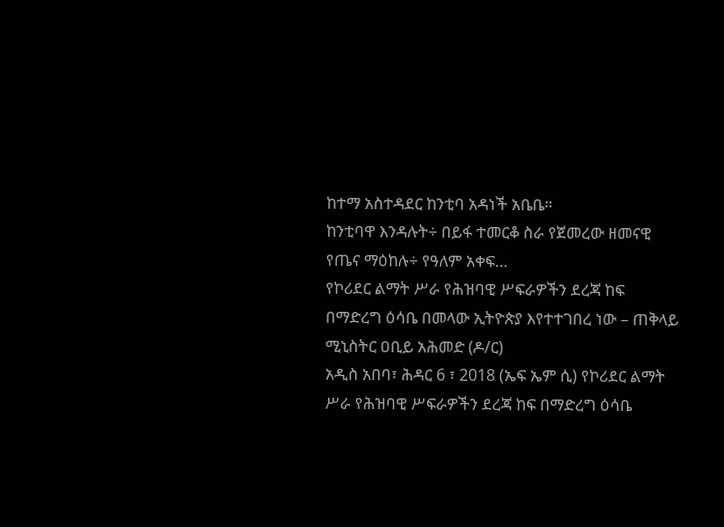ከተማ አስተዳደር ከንቲባ አዳነች አቤቤ።
ከንቲባዋ እንዳሉት÷ በይፋ ተመርቆ ስራ የጀመረው ዘመናዊ የጤና ማዕከሉ÷ የዓለም አቀፍ…
የኮሪደር ልማት ሥራ የሕዝባዊ ሥፍራዎችን ደረጃ ከፍ በማድረግ ዕሳቤ በመላው ኢትዮጵያ እየተተገበረ ነው – ጠቅላይ ሚኒስትር ዐቢይ አሕመድ (ዶ/ር)
አዲስ አበባ፣ ሕዳር 6 ፣ 2018 (ኤፍ ኤም ሲ) የኮሪደር ልማት ሥራ የሕዝባዊ ሥፍራዎችን ደረጃ ከፍ በማድረግ ዕሳቤ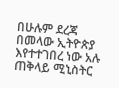በሁሉም ደረጃ በመላው ኢትዮጵያ እየተተገበረ ነው አሉ ጠቅላይ ሚኒስትር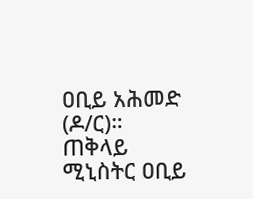ዐቢይ አሕመድ (ዶ/ር)።
ጠቅላይ ሚኒስትር ዐቢይ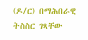(ዶ/ር) በማሕበራዊ ትስስር ገጻቸው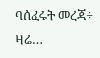ባሰፈሩት መረጃ÷ ዛሬ…